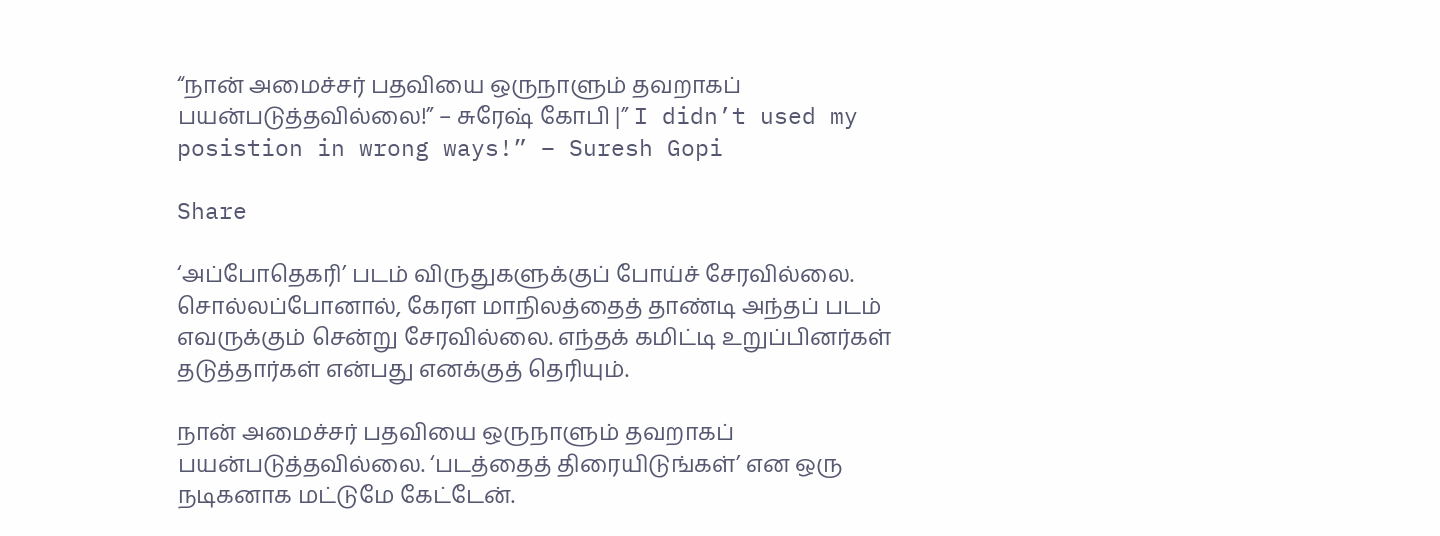“நான் அமைச்சர் பதவியை ஒருநாளும் தவறாகப் பயன்படுத்தவில்லை!” – சுரேஷ் கோபி |” I didn’t used my posistion in wrong ways!” – Suresh Gopi

Share

‘அப்போதெகரி’ படம் விருதுகளுக்குப் போய்ச் சேரவில்லை. சொல்லப்போனால், கேரள மாநிலத்தைத் தாண்டி அந்தப் படம் எவருக்கும் சென்று சேரவில்லை. எந்தக் கமிட்டி உறுப்பினர்கள் தடுத்தார்கள் என்பது எனக்குத் தெரியும்.

நான் அமைச்சர் பதவியை ஒருநாளும் தவறாகப் பயன்படுத்தவில்லை. ‘படத்தைத் திரையிடுங்கள்’ என ஒரு நடிகனாக மட்டுமே கேட்டேன்.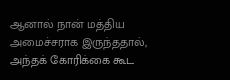ஆனால் நான் மத்திய அமைச்சராக இருந்ததால், அந்தக் கோரிக்கை கூட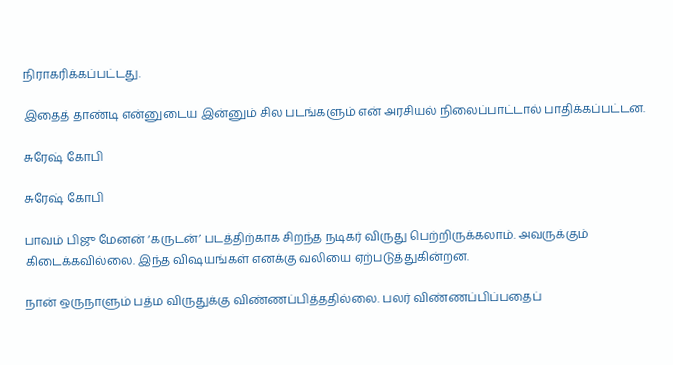நிராகரிக்கப்பட்டது.

இதைத் தாண்டி என்னுடைய இன்னும் சில படங்களும் என் அரசியல் நிலைப்பாட்டால் பாதிக்கப்பட்டன.

சுரேஷ் கோபி

சுரேஷ் கோபி

பாவம் பிஜு மேனன் ‘கருடன்’ படத்திற்காக சிறந்த நடிகர் விருது பெற்றிருக்கலாம். அவருக்கும் கிடைக்கவில்லை. இந்த விஷயங்கள் எனக்கு வலியை ஏற்படுத்துகின்றன.

நான் ஒருநாளும் பத்ம விருதுக்கு விண்ணப்பித்ததில்லை. பலர் விண்ணப்பிப்பதைப்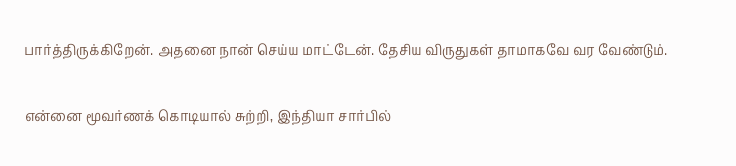பார்த்திருக்கிறேன். அதனை நான் செய்ய மாட்டேன். தேசிய விருதுகள் தாமாகவே வர வேண்டும்.

என்னை மூவர்ணக் கொடியால் சுற்றி, இந்தியா சார்பில்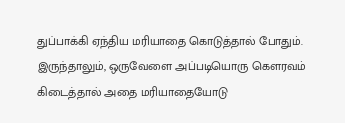துப்பாக்கி ஏந்திய மரியாதை கொடுத்தால் போதும். இருந்தாலும், ஒருவேளை அப்படியொரு கெளரவம் கிடைத்தால் அதை மரியாதையோடு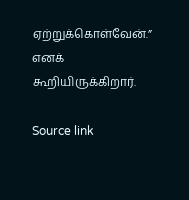ஏற்றுக்கொள்வேன்.” எனக் கூறியிருக்கிறார்.

Source link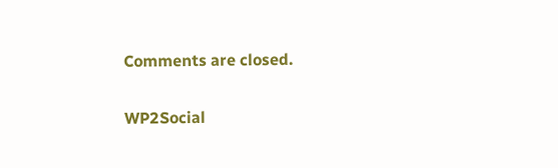Comments are closed.

WP2Social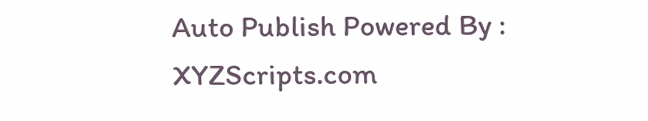Auto Publish Powered By : XYZScripts.com